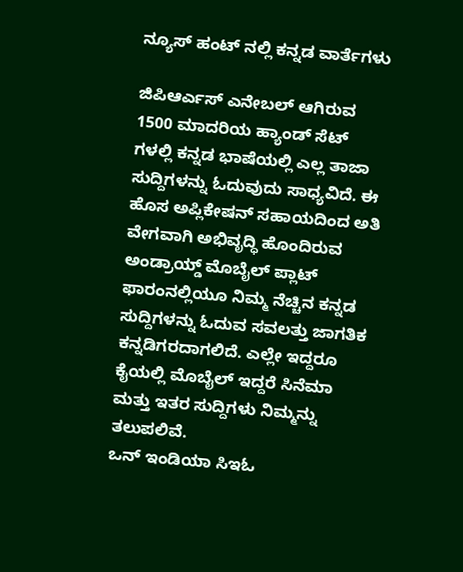ನ್ಯೂಸ್ ಹಂಟ್ ನಲ್ಲಿ ಕನ್ನಡ ವಾರ್ತೆಗಳು

ಜಿಪಿಆರ್ಎಸ್ ಎನೇಬಲ್ ಆಗಿರುವ 1500 ಮಾದರಿಯ ಹ್ಯಾಂಡ್ ಸೆಟ್ ಗಳಲ್ಲಿ ಕನ್ನಡ ಭಾಷೆಯಲ್ಲಿ ಎಲ್ಲ ತಾಜಾ ಸುದ್ದಿಗಳನ್ನು ಓದುವುದು ಸಾಧ್ಯವಿದೆ. ಈ ಹೊಸ ಅಪ್ಲಿಕೇಷನ್ ಸಹಾಯದಿಂದ ಅತಿ ವೇಗವಾಗಿ ಅಭಿವೃದ್ಧಿ ಹೊಂದಿರುವ ಅಂಡ್ರಾಯ್ಡ್ ಮೊಬೈಲ್ ಪ್ಲಾಟ್ ಫಾರಂನಲ್ಲಿಯೂ ನಿಮ್ಮ ನೆಚ್ಚಿನ ಕನ್ನಡ ಸುದ್ದಿಗಳನ್ನು ಓದುವ ಸವಲತ್ತು ಜಾಗತಿಕ ಕನ್ನಡಿಗರದಾಗಲಿದೆ. ಎಲ್ಲೇ ಇದ್ದರೂ ಕೈಯಲ್ಲಿ ಮೊಬೈಲ್ ಇದ್ದರೆ ಸಿನೆಮಾ ಮತ್ತು ಇತರ ಸುದ್ದಿಗಳು ನಿಮ್ಮನ್ನು ತಲುಪಲಿವೆ.
ಒನ್ ಇಂಡಿಯಾ ಸಿಇಓ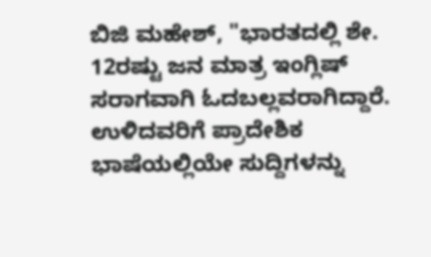ಬಿಜಿ ಮಹೇಶ್, "ಭಾರತದಲ್ಲಿ ಶೇ. 12ರಷ್ಟು ಜನ ಮಾತ್ರ ಇಂಗ್ಲಿಷ್ ಸರಾಗವಾಗಿ ಓದಬಲ್ಲವರಾಗಿದ್ದಾರೆ. ಉಳಿದವರಿಗೆ ಪ್ರಾದೇಶಿಕ ಭಾಷೆಯಲ್ಲಿಯೇ ಸುದ್ದಿಗಳನ್ನು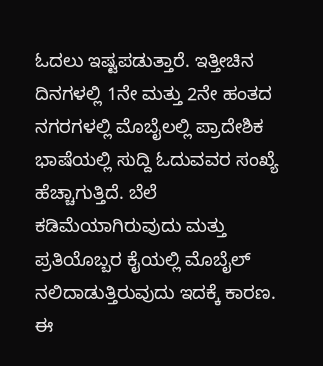ಓದಲು ಇಷ್ಟಪಡುತ್ತಾರೆ. ಇತ್ತೀಚಿನ ದಿನಗಳಲ್ಲಿ 1ನೇ ಮತ್ತು 2ನೇ ಹಂತದ ನಗರಗಳಲ್ಲಿ ಮೊಬೈಲಲ್ಲಿ ಪ್ರಾದೇಶಿಕ ಭಾಷೆಯಲ್ಲಿ ಸುದ್ದಿ ಓದುವವರ ಸಂಖ್ಯೆ ಹೆಚ್ಚಾಗುತ್ತಿದೆ. ಬೆಲೆ ಕಡಿಮೆಯಾಗಿರುವುದು ಮತ್ತು ಪ್ರತಿಯೊಬ್ಬರ ಕೈಯಲ್ಲಿ ಮೊಬೈಲ್ ನಲಿದಾಡುತ್ತಿರುವುದು ಇದಕ್ಕೆ ಕಾರಣ. ಈ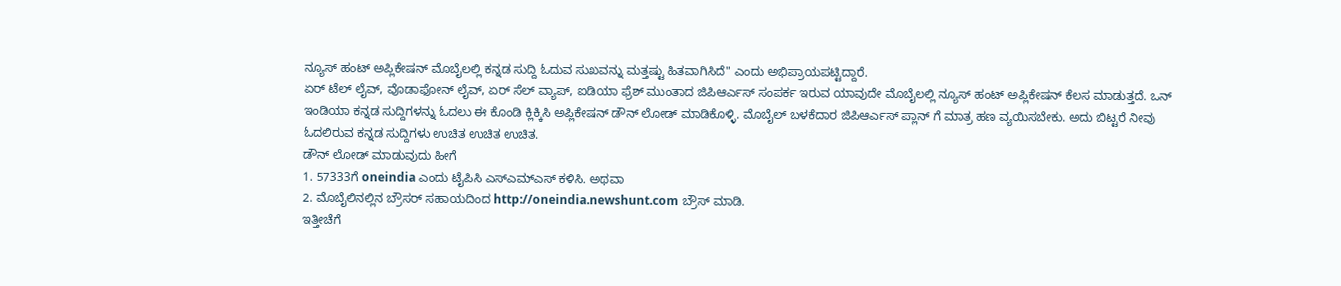ನ್ಯೂಸ್ ಹಂಟ್ ಅಪ್ಲಿಕೇಷನ್ ಮೊಬೈಲಲ್ಲಿ ಕನ್ನಡ ಸುದ್ದಿ ಓದುವ ಸುಖವನ್ನು ಮತ್ತಷ್ಟು ಹಿತವಾಗಿಸಿದೆ" ಎಂದು ಅಭಿಪ್ರಾಯಪಟ್ಟಿದ್ದಾರೆ.
ಏರ್ ಟೆಲ್ ಲೈವ್, ವೊಡಾಫೋನ್ ಲೈವ್, ಏರ್ ಸೆಲ್ ವ್ಯಾಪ್, ಐಡಿಯಾ ಫ್ರೆಶ್ ಮುಂತಾದ ಜಿಪಿಆರ್ಎಸ್ ಸಂಪರ್ಕ ಇರುವ ಯಾವುದೇ ಮೊಬೈಲಲ್ಲಿ ನ್ಯೂಸ್ ಹಂಟ್ ಅಪ್ಲಿಕೇಷನ್ ಕೆಲಸ ಮಾಡುತ್ತದೆ. ಒನ್ ಇಂಡಿಯಾ ಕನ್ನಡ ಸುದ್ದಿಗಳನ್ನು ಓದಲು ಈ ಕೊಂಡಿ ಕ್ಲಿಕ್ಕಿಸಿ ಅಪ್ಲಿಕೇಷನ್ ಡೌನ್ ಲೋಡ್ ಮಾಡಿಕೊಳ್ಳಿ. ಮೊಬೈಲ್ ಬಳಕೆದಾರ ಜಿಪಿಆರ್ಎಸ್ ಪ್ಲಾನ್ ಗೆ ಮಾತ್ರ ಹಣ ವ್ಯಯಿಸಬೇಕು. ಅದು ಬಿಟ್ಟರೆ ನೀವು ಓದಲಿರುವ ಕನ್ನಡ ಸುದ್ದಿಗಳು ಉಚಿತ ಉಚಿತ ಉಚಿತ.
ಡೌನ್ ಲೋಡ್ ಮಾಡುವುದು ಹೀಗೆ
1. 57333ಗೆ oneindia ಎಂದು ಟೈಪಿಸಿ ಎಸ್ಎಮ್ಎಸ್ ಕಳಿಸಿ. ಅಥವಾ
2. ಮೊಬೈಲಿನಲ್ಲಿನ ಬ್ರೌಸರ್ ಸಹಾಯದಿಂದ http://oneindia.newshunt.com ಬ್ರೌಸ್ ಮಾಡಿ.
ಇತ್ತೀಚೆಗೆ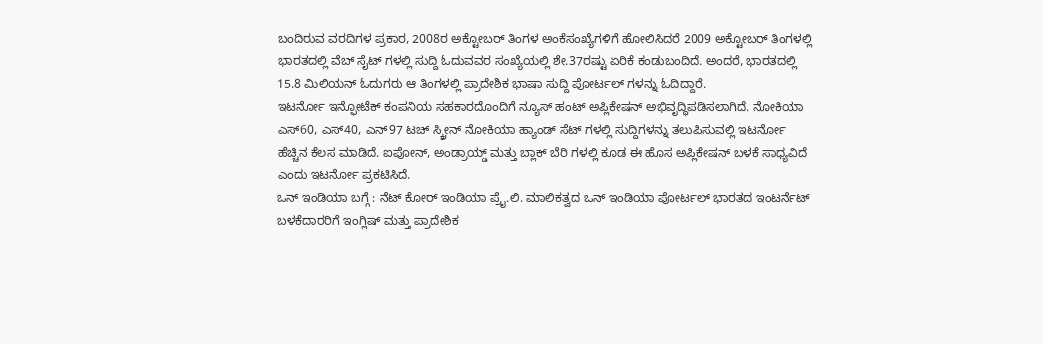ಬಂದಿರುವ ವರದಿಗಳ ಪ್ರಕಾರ, 2008ರ ಅಕ್ಟೋಬರ್ ತಿಂಗಳ ಅಂಕೆಸಂಖ್ಯೆಗಳಿಗೆ ಹೋಲಿಸಿದರೆ 2009 ಅಕ್ಟೋಬರ್ ತಿಂಗಳಲ್ಲಿ ಭಾರತದಲ್ಲಿ ವೆಬ್ ಸೈಟ್ ಗಳಲ್ಲಿ ಸುದ್ದಿ ಓದುವವರ ಸಂಖ್ಯೆಯಲ್ಲಿ ಶೇ.37ರಷ್ಟು ಏರಿಕೆ ಕಂಡುಬಂದಿದೆ. ಅಂದರೆ, ಭಾರತದಲ್ಲಿ 15.8 ಮಿಲಿಯನ್ ಓದುಗರು ಆ ತಿಂಗಳಲ್ಲಿ ಪ್ರಾದೇಶಿಕ ಭಾಷಾ ಸುದ್ದಿ ಪೋರ್ಟಲ್ ಗಳನ್ನು ಓದಿದ್ದಾರೆ.
ಇಟರ್ನೋ ಇನ್ಫೋಟೆಕ್ ಕಂಪನಿಯ ಸಹಕಾರದೊಂದಿಗೆ ನ್ಯೂಸ್ ಹಂಟ್ ಅಪ್ಲಿಕೇಷನ್ ಅಭಿವೃದ್ಧಿಪಡಿಸಲಾಗಿದೆ. ನೋಕಿಯಾ ಎಸ್60, ಎಸ್40, ಎನ್97 ಟಚ್ ಸ್ಕ್ರೀನ್ ನೋಕಿಯಾ ಹ್ಯಾಂಡ್ ಸೆಟ್ ಗಳಲ್ಲಿ ಸುದ್ದಿಗಳನ್ನು ತಲುಪಿಸುವಲ್ಲಿ ಇಟರ್ನೋ ಹೆಚ್ಚಿನ ಕೆಲಸ ಮಾಡಿದೆ. ಐಪೋನ್, ಅಂಡ್ರಾಯ್ಡ್ ಮತ್ತು ಬ್ಲಾಕ್ ಬೆರಿ ಗಳಲ್ಲಿ ಕೂಡ ಈ ಹೊಸ ಅಪ್ಲಿಕೇಷನ್ ಬಳಕೆ ಸಾಧ್ಯವಿದೆ ಎಂದು ಇಟರ್ನೋ ಪ್ರಕಟಿಸಿದೆ.
ಒನ್ ಇಂಡಿಯಾ ಬಗ್ಗೆ : ನೆಟ್ ಕೋರ್ ಇಂಡಿಯಾ ಪ್ರೈ.ಲಿ. ಮಾಲಿಕತ್ವದ ಒನ್ ಇಂಡಿಯಾ ಪೋರ್ಟಲ್ ಭಾರತದ ಇಂಟರ್ನೆಟ್ ಬಳಕೆದಾರರಿಗೆ ಇಂಗ್ಲಿಷ್ ಮತ್ತು ಪ್ರಾದೇಶಿಕ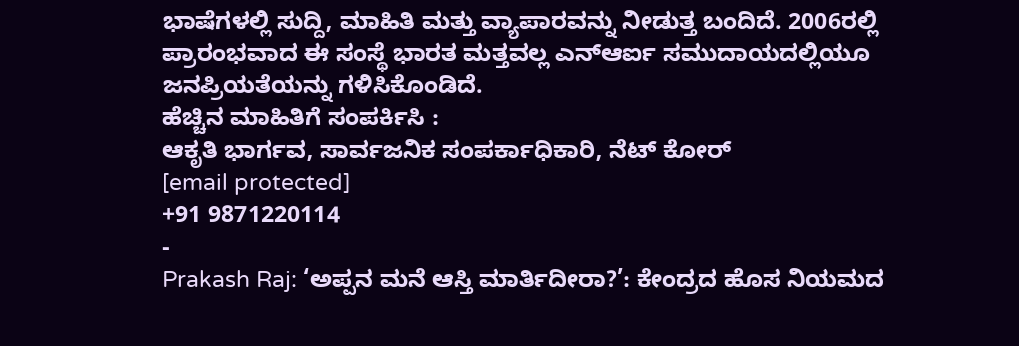ಭಾಷೆಗಳಲ್ಲಿ ಸುದ್ದಿ, ಮಾಹಿತಿ ಮತ್ತು ವ್ಯಾಪಾರವನ್ನು ನೀಡುತ್ತ ಬಂದಿದೆ. 2006ರಲ್ಲಿ ಪ್ರಾರಂಭವಾದ ಈ ಸಂಸ್ಥೆ ಭಾರತ ಮತ್ತವಲ್ಲ ಎನ್ಆರ್ಐ ಸಮುದಾಯದಲ್ಲಿಯೂ ಜನಪ್ರಿಯತೆಯನ್ನು ಗಳಿಸಿಕೊಂಡಿದೆ.
ಹೆಚ್ಚಿನ ಮಾಹಿತಿಗೆ ಸಂಪರ್ಕಿಸಿ :
ಆಕೃತಿ ಭಾರ್ಗವ, ಸಾರ್ವಜನಿಕ ಸಂಪರ್ಕಾಧಿಕಾರಿ, ನೆಟ್ ಕೋರ್
[email protected]
+91 9871220114
-
Prakash Raj: ‘ಅಪ್ಪನ ಮನೆ ಆಸ್ತಿ ಮಾರ್ತಿದೀರಾ?’: ಕೇಂದ್ರದ ಹೊಸ ನಿಯಮದ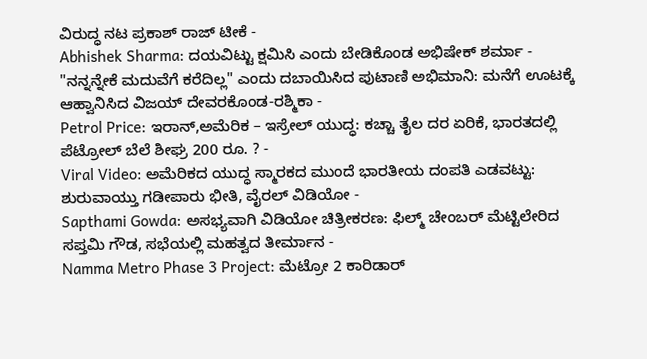ವಿರುದ್ಧ ನಟ ಪ್ರಕಾಶ್ ರಾಜ್ ಟೀಕೆ -
Abhishek Sharma: ದಯವಿಟ್ಟು ಕ್ಷಮಿಸಿ ಎಂದು ಬೇಡಿಕೊಂಡ ಅಭಿಷೇಕ್ ಶರ್ಮಾ -
"ನನ್ನನ್ನೇಕೆ ಮದುವೆಗೆ ಕರೆದಿಲ್ಲ" ಎಂದು ದಬಾಯಿಸಿದ ಪುಟಾಣಿ ಅಭಿಮಾನಿ: ಮನೆಗೆ ಊಟಕ್ಕೆ ಆಹ್ವಾನಿಸಿದ ವಿಜಯ್ ದೇವರಕೊಂಡ-ರಶ್ಮಿಕಾ -
Petrol Price: ಇರಾನ್,ಅಮೆರಿಕ – ಇಸ್ರೇಲ್ ಯುದ್ಧ: ಕಚ್ಚಾ ತೈಲ ದರ ಏರಿಕೆ, ಭಾರತದಲ್ಲಿ ಪೆಟ್ರೋಲ್ ಬೆಲೆ ಶೀಘ್ರ 200 ರೂ. ? -
Viral Video: ಅಮೆರಿಕದ ಯುದ್ಧ ಸ್ಮಾರಕದ ಮುಂದೆ ಭಾರತೀಯ ದಂಪತಿ ಎಡವಟ್ಟು: ಶುರುವಾಯ್ತು ಗಡೀಪಾರು ಭೀತಿ, ವೈರಲ್ ವಿಡಿಯೋ -
Sapthami Gowda: ಅಸಭ್ಯವಾಗಿ ವಿಡಿಯೋ ಚಿತ್ರೀಕರಣ: ಫಿಲ್ಮ್ ಚೇಂಬರ್ ಮೆಟ್ಟಿಲೇರಿದ ಸಪ್ತಮಿ ಗೌಡ, ಸಭೆಯಲ್ಲಿ ಮಹತ್ವದ ತೀರ್ಮಾನ -
Namma Metro Phase 3 Project: ಮೆಟ್ರೋ 2 ಕಾರಿಡಾರ್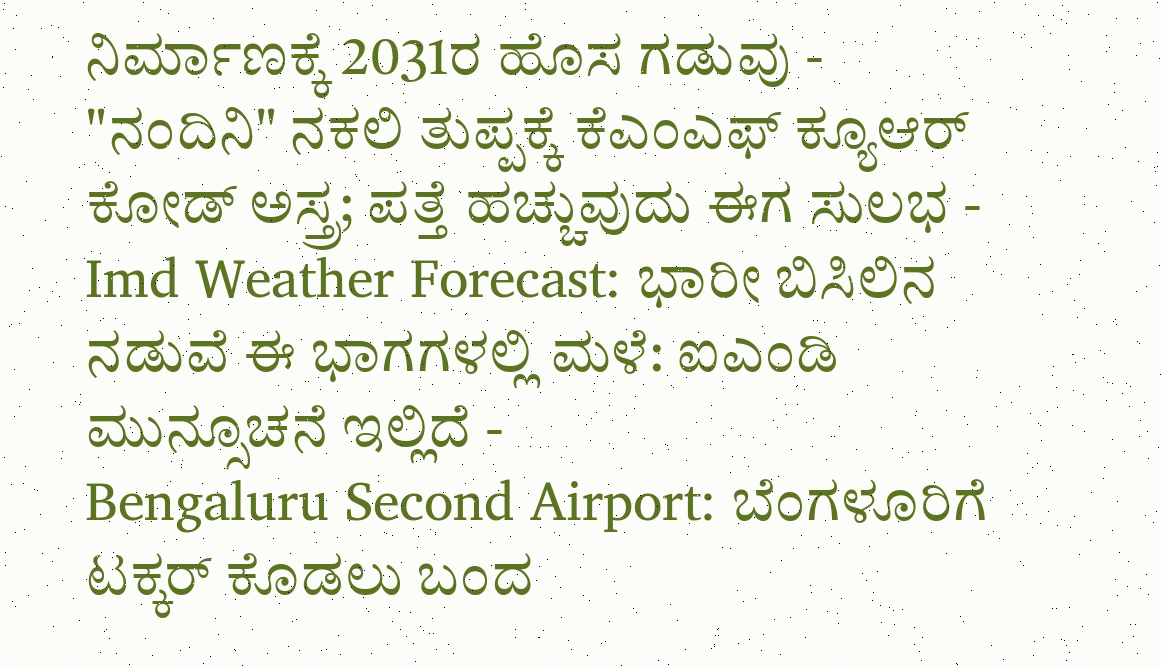ನಿರ್ಮಾಣಕ್ಕೆ 2031ರ ಹೊಸ ಗಡುವು -
"ನಂದಿನಿ" ನಕಲಿ ತುಪ್ಪಕ್ಕೆ ಕೆಎಂಎಫ್ ಕ್ಯೂಆರ್ ಕೋಡ್ ಅಸ್ತ್ರ; ಪತ್ತೆ ಹಚ್ಚುವುದು ಈಗ ಸುಲಭ -
Imd Weather Forecast: ಭಾರೀ ಬಿಸಿಲಿನ ನಡುವೆ ಈ ಭಾಗಗಳಲ್ಲಿ ಮಳೆ: ಐಎಂಡಿ ಮುನ್ಸೂಚನೆ ಇಲ್ಲಿದೆ -
Bengaluru Second Airport: ಬೆಂಗಳೂರಿಗೆ ಟಕ್ಕರ್ ಕೊಡಲು ಬಂದ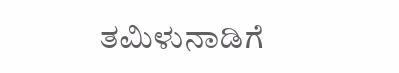ತಮಿಳುನಾಡಿಗೆ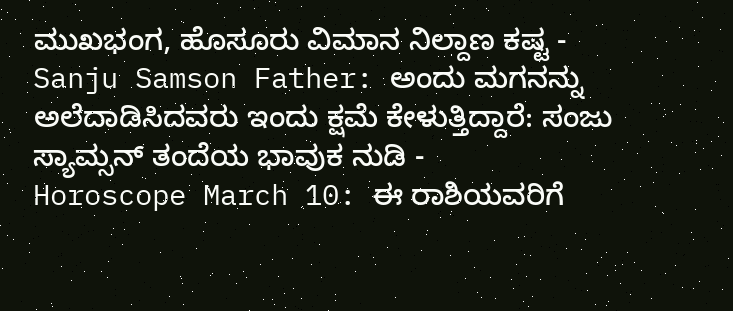ಮುಖಭಂಗ, ಹೊಸೂರು ವಿಮಾನ ನಿಲ್ದಾಣ ಕಷ್ಟ -
Sanju Samson Father: ಅಂದು ಮಗನನ್ನು ಅಲೆದಾಡಿಸಿದವರು ಇಂದು ಕ್ಷಮೆ ಕೇಳುತ್ತಿದ್ದಾರೆ: ಸಂಜು ಸ್ಯಾಮ್ಸನ್ ತಂದೆಯ ಭಾವುಕ ನುಡಿ -
Horoscope March 10: ಈ ರಾಶಿಯವರಿಗೆ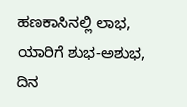ಹಣಕಾಸಿನಲ್ಲಿ ಲಾಭ, ಯಾರಿಗೆ ಶುಭ-ಅಶುಭ, ದಿನ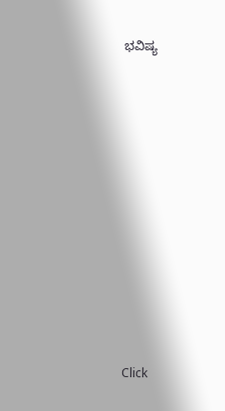ಭವಿಷ್ಯ












Click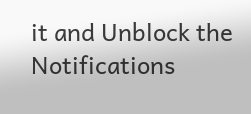it and Unblock the Notifications